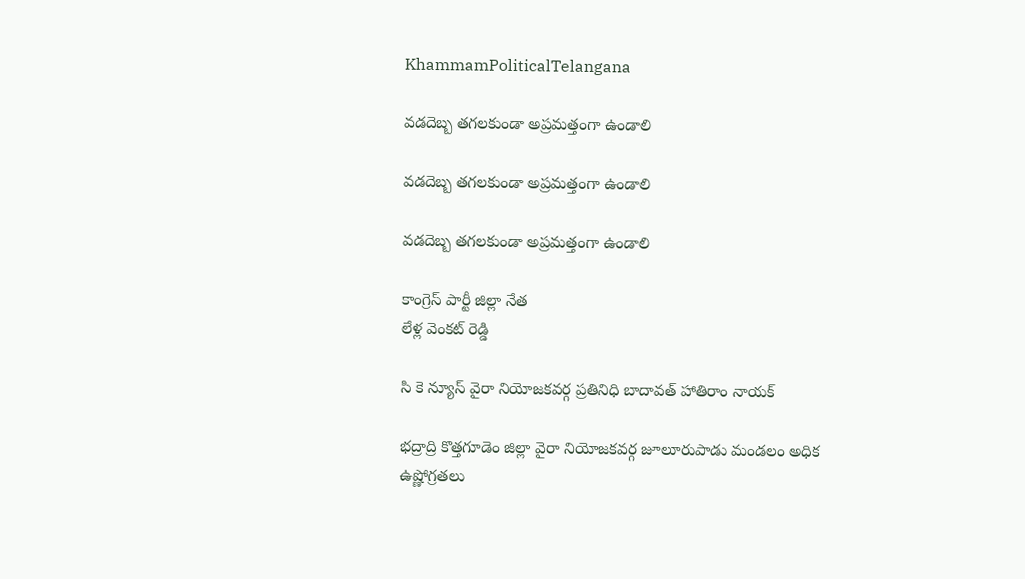KhammamPoliticalTelangana

వడదెబ్బ తగలకుండా అప్రమత్తంగా ఉండాలి

వడదెబ్బ తగలకుండా అప్రమత్తంగా ఉండాలి

వడదెబ్బ తగలకుండా అప్రమత్తంగా ఉండాలి

కాంగ్రెస్ పార్టీ జిల్లా నేత
లేళ్ల వెంకట్ రెడ్డి

సి కె న్యూస్ వైరా నియోజకవర్గ ప్రతినిధి బాదావత్ హాతిరాం నాయక్

భద్రాద్రి కొత్తగూడెం జిల్లా వైరా నియోజకవర్గ జూలూరుపాడు మండలం అధిక ఉష్ణోగ్రతలు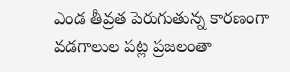ఎండ తీవ్రత పెరుగుతున్న కారణంగా వడగాలుల పట్ల ప్రజలంతా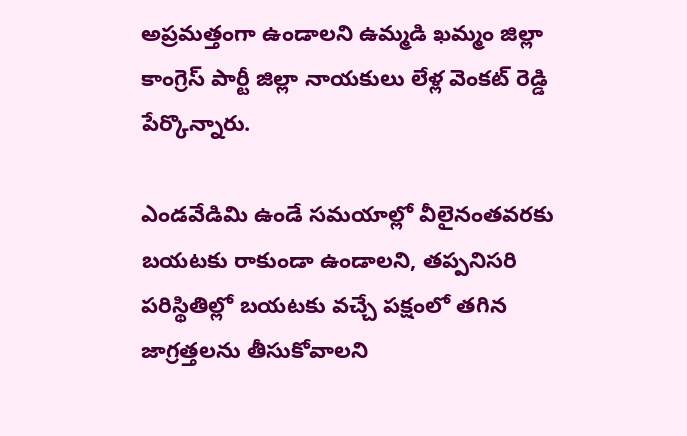అప్రమత్తంగా ఉండాలని ఉమ్మడి ఖమ్మం జిల్లా కాంగ్రెస్ పార్టీ జిల్లా నాయకులు లేళ్ల వెంకట్ రెడ్డి పేర్కొన్నారు.

ఎండవేడిమి ఉండే సమయాల్లో వీలైనంతవరకు బయటకు రాకుండా ఉండాలని, తప్పనిసరి పరిస్థితిల్లో బయటకు వచ్చే పక్షంలో తగిన జాగ్రత్తలను తీసుకోవాలని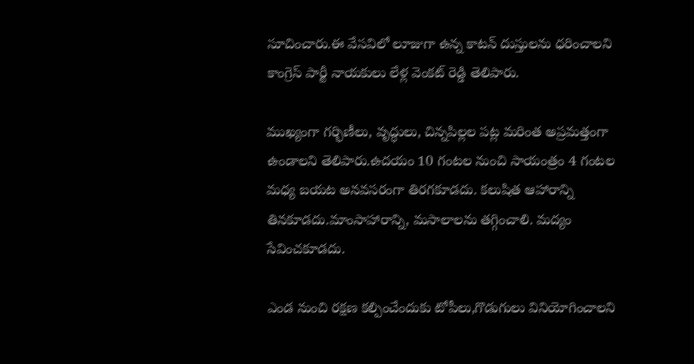సూచించారు.ఈ వేసవిలో లూజుగా ఉన్న కాటన్ దుస్తులను ధరించాలని కాంగ్రెస్ పార్టీ నాయకులు లేళ్ల వెంకట్ రెడ్డి తెలిపారు.

ముఖ్యంగా గర్భిణీలు, వృద్ధులు, చిన్నపిల్లల పట్ల మరింత అప్రమత్తంగా ఉండాలని తెలిపారు.ఉదయం 10 గంటల నుంచి సాయంత్రం 4 గంటల మధ్య బయట అనవసరంగా తిరగకూడదు. కలుషిత ఆహారాన్ని తినకూడదు.మాంసాహారాన్ని, మసాలాలను తగ్గించాలి. మద్యం సేవించకూడదు.

ఎండ నుంచి రక్షణ కల్పించేందుకు టోపీలు,గొడుగులు వినియోగించాలని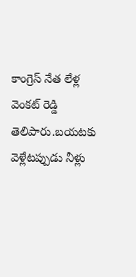కాంగ్రెస్ నేత లేళ్ల వెంకట్ రెడ్డి తెలిపారు.బయటకు వెళ్లేటప్పుడు నీళ్లు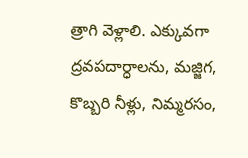త్రాగి వెళ్లాలి. ఎక్కువగా ద్రవపదార్ధాలను, మజ్జిగ, కొబ్బరి నీళ్లు, నిమ్మరసం,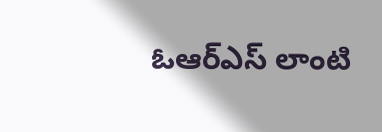ఓఆర్ఎస్ లాంటి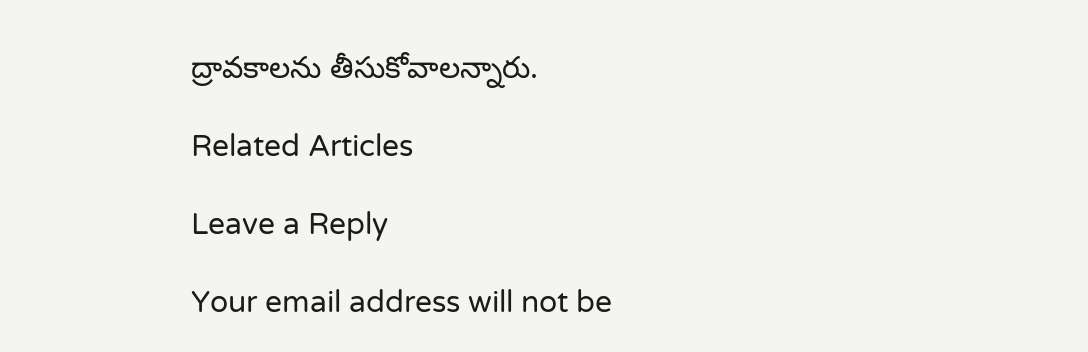ద్రావకాలను తీసుకోవాలన్నారు.

Related Articles

Leave a Reply

Your email address will not be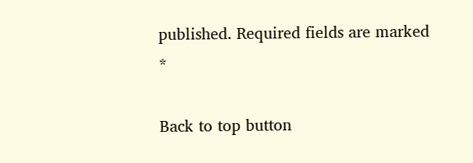published. Required fields are marked *

Back to top button